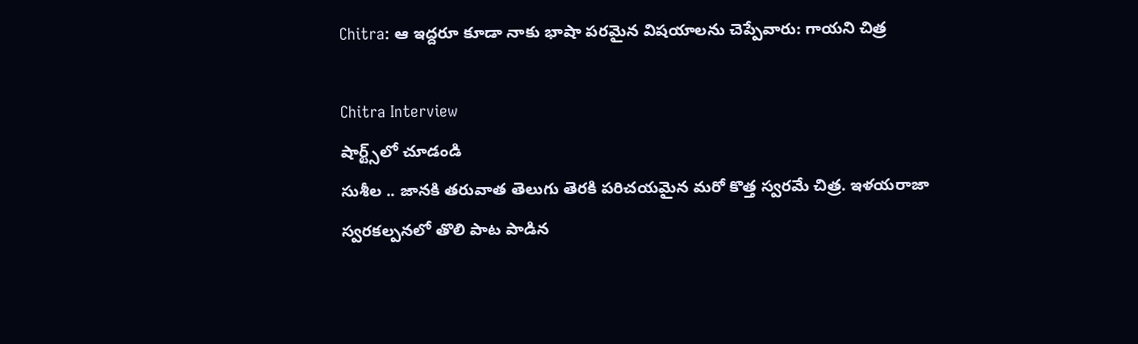Chitra: ఆ ఇద్దరూ కూడా నాకు భాషా పరమైన విషయాలను చెప్పేవారు: గాయని చిత్ర

Chitra Interview
షార్ట్స్‌లో చూడండి
సుశీల .. జానకి తరువాత తెలుగు తెరకి పరిచయమైన మరో కొత్త స్వరమే చిత్ర. ఇళయరాజా స్వరకల్పనలో తొలి పాట పాడిన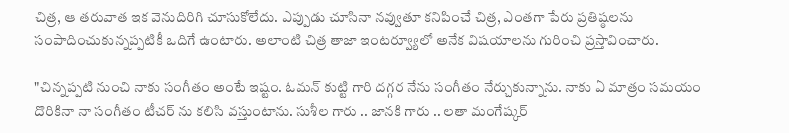చిత్ర, ఆ తరువాత ఇక వెనుదిరిగి చూసుకోలేదు. ఎప్పుడు చూసినా నవ్వుతూ కనిపించే చిత్ర, ఎంతగా పేరు ప్రతిష్ఠలను సంపాదించుకున్నప్పటికీ ఒదిగే ఉంటారు. అలాంటి చిత్ర తాజా ఇంటర్వ్యూలో అనేక విషయాలను గురించి ప్రస్తావించారు.

"చిన్నప్పటి నుంచి నాకు సంగీతం అంటే ఇష్టం. ఓమన్ కుట్టి గారి దగ్గర నేను సంగీతం నేర్చుకున్నాను. నాకు ఏ మాత్రం సమయం దొరికినా నా సంగీతం టీచర్ ను కలిసి వస్తుంటాను. సుశీల గారు .. జానకి గారు .. లతా మంగేష్కర్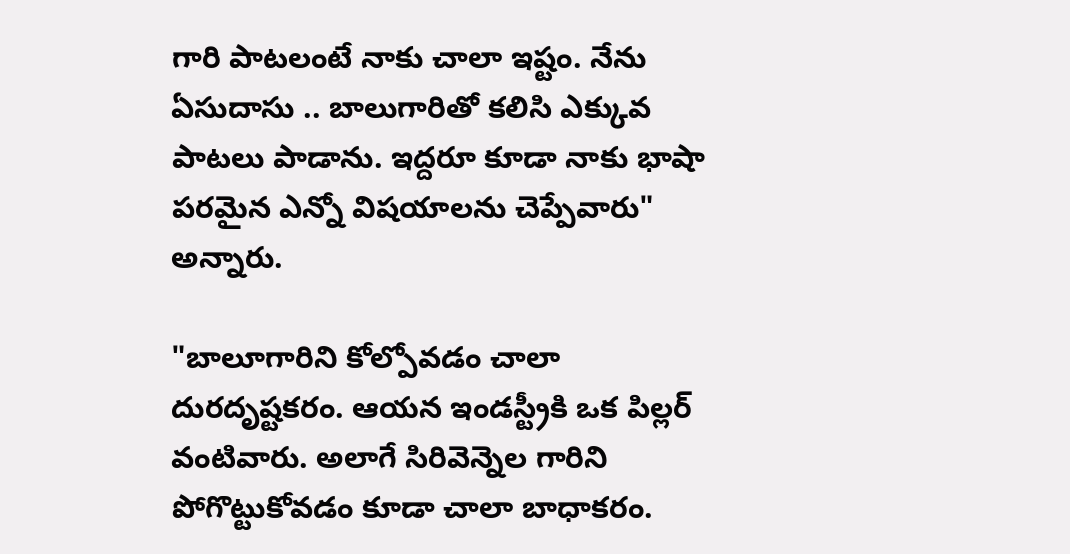గారి పాటలంటే నాకు చాలా ఇష్టం. నేను ఏసుదాసు .. బాలుగారితో కలిసి ఎక్కువ పాటలు పాడాను. ఇద్దరూ కూడా నాకు భాషా పరమైన ఎన్నో విషయాలను చెప్పేవారు" అన్నారు.

"బాలూగారిని కోల్పోవడం చాలా దురదృష్టకరం. ఆయన ఇండస్ట్రీకి ఒక పిల్లర్ వంటివారు. అలాగే సిరివెన్నెల గారిని పోగొట్టుకోవడం కూడా చాలా బాధాకరం.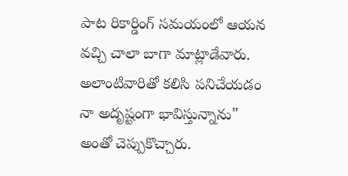పాట రికార్డింగ్ సమయంలో ఆయన వచ్చి చాలా బాగా మాట్లాడేవారు. అలాంటివారితో కలిసి పనిచేయడం నా అదృష్టంగా భావిస్తున్నాను" అంతో చెప్పుకొచ్చారు.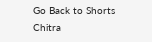Go Back to Shorts
Chitra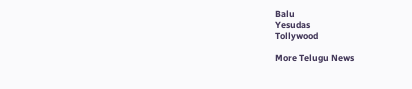Balu
Yesudas
Tollywood

More Telugu News